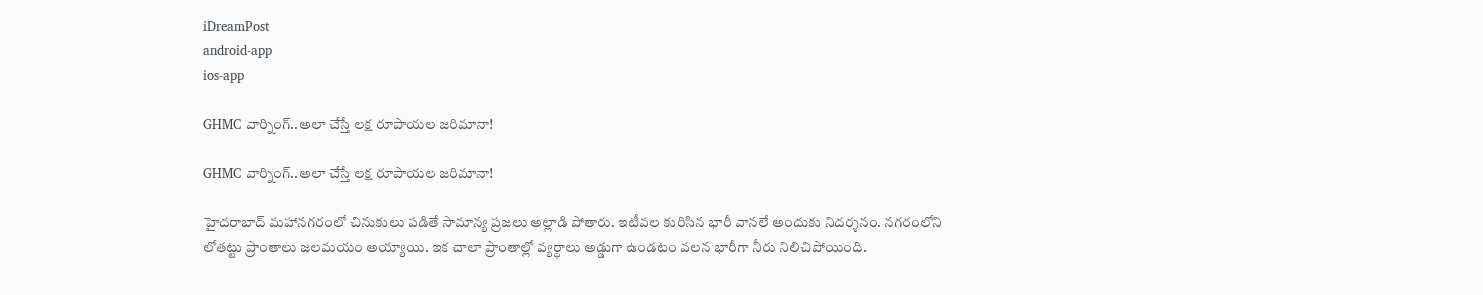iDreamPost
android-app
ios-app

GHMC వార్నింగ్..అలా చేస్తే లక్ష రూపాయల జరిమానా!

GHMC వార్నింగ్..అలా చేస్తే లక్ష రూపాయల జరిమానా!

హైదరాబాద్ మహానగరంలో చినుకులు పడితే సామాన్య ప్రజలు అల్లాడి పోతారు. ఇటీవల కురిసిన భారీ వానలే అందుకు నిదర్శనం. నగరంలోని లోతట్టు ప్రాంతాలు జలమయం అయ్యాయి. ఇక చాలా ప్రాంతాల్లో వ్యర్ధాలు అడ్డుగా ఉండటం వలన భారీగా నీరు నిలిచిపోయింది.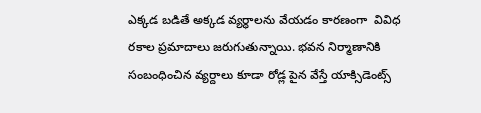ఎక్కడ బడితే అక్కడ వ్యర్ధాలను వేయడం కారణంగా  వివిధ రకాల ప్రమాదాలు జరుగుతున్నాయి. భవన నిర్మాణానికి సంబంధించిన వ్యర్దాలు కూడా రోడ్ల పైన వేస్తే యాక్సిడెంట్స్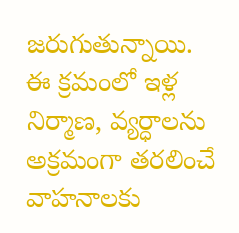జరుగుతున్నాయి. ఈ క్రమంలో ఇళ్ల నిర్మాణ, వ్యర్ధాలను అక్రమంగా తరలించే వాహనాలకు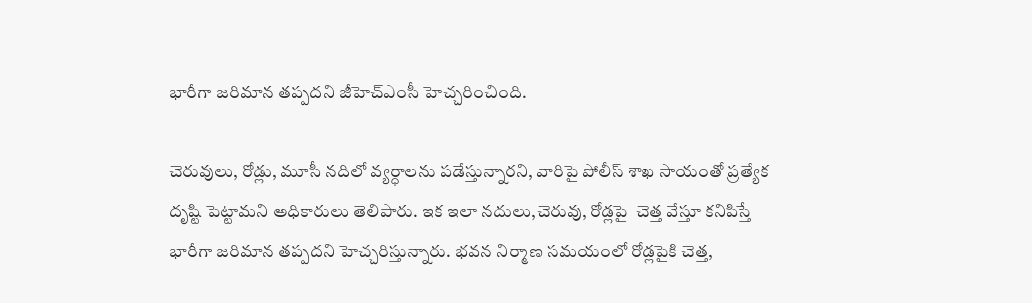భారీగా జరిమాన తప్పదని జీహెచ్ఎంసీ హెచ్చరించింది.

చెరువులు, రోడ్లు, మూసీ నదిలో వ్యర్ధాలను పడేస్తున్నారని, వారిపై పోలీస్ శాఖ సాయంతో ప్రత్యేక దృష్టి పెట్టామని అధికారులు తెలిపారు. ఇక ఇలా నదులు,చెరువు, రోడ్లపై  చెత్త వేస్తూ కనిపిస్తే భారీగా జరిమాన తప్పదని హెచ్చరిస్తున్నారు. భవన నిర్మాణ సమయంలో రోడ్లపైకి చెత్త,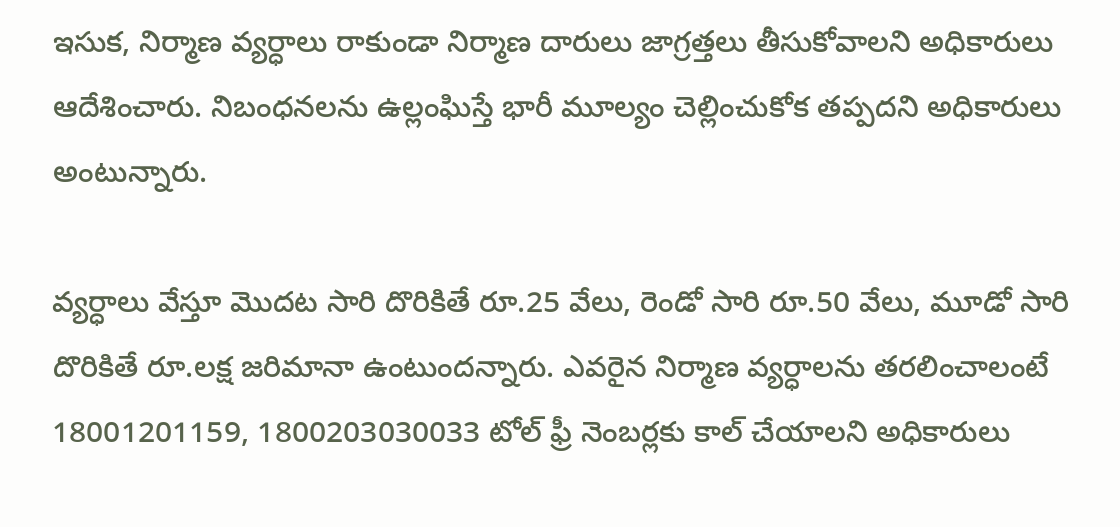ఇసుక, నిర్మాణ వ్యర్ధాలు రాకుండా నిర్మాణ దారులు జాగ్రత్తలు తీసుకోవాలని అధికారులు ఆదేశించారు. నిబంధనలను ఉల్లంఘిస్తే భారీ మూల్యం చెల్లించుకోక తప్పదని అధికారులు అంటున్నారు.

వ్యర్ధాలు వేస్తూ మొదట సారి దొరికితే రూ.25 వేలు, రెండో సారి రూ.50 వేలు, మూడో సారి దొరికితే రూ.లక్ష జరిమానా ఉంటుందన్నారు. ఎవరైన నిర్మాణ వ్యర్ధాలను తరలించాలంటే 18001201159, 1800203030033 టోల్ ఫ్రీ నెంబర్లకు కాల్ చేయాలని అధికారులు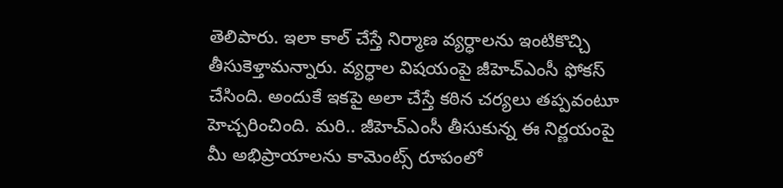తెలిపారు. ఇలా కాల్ చేస్తే నిర్మాణ వ్యర్ధాలను ఇంటికొచ్చి తీసుకెళ్తామన్నారు. వ్యర్ధాల విషయంపై జీహెచ్ఎంసీ ఫోకస్ చేసింది. అందుకే ఇకపై అలా చేస్తే కఠిన చర్యలు తప్పవంటూ హెచ్చరించింది. మరి.. జీహెచ్ఎంసీ తీసుకున్న ఈ నిర్ణయంపై మీ అభిప్రాయాలను కామెంట్స్ రూపంలో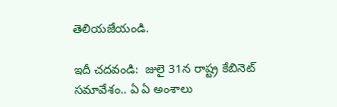తెలియజేయండి.

ఇదీ చదవండి:  జులై 31న రాష్ట్ర కేబినెట్ సమావేశం.. ఏ ఏ అంశాలు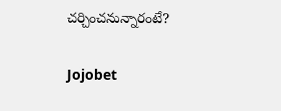చర్చించనున్నారంటే?

Jojobet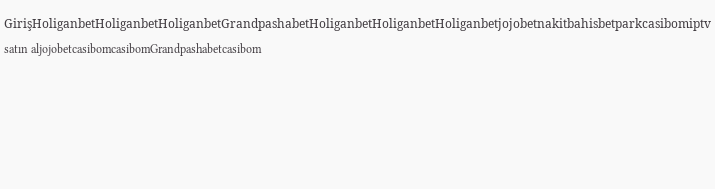GirişHoliganbetHoliganbetHoliganbetGrandpashabetHoliganbetHoliganbetHoliganbetjojobetnakitbahisbetparkcasibomiptv satın aljojobetcasibomcasibomGrandpashabetcasibom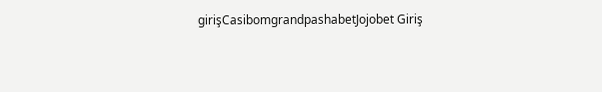girişCasibomgrandpashabetJojobet Giriş